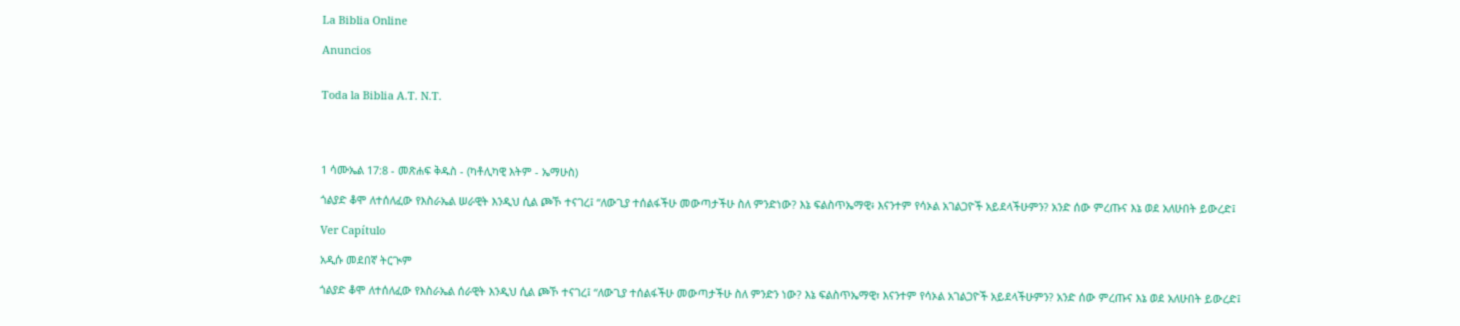La Biblia Online

Anuncios


Toda la Biblia A.T. N.T.




1 ሳሙኤል 17:8 - መጽሐፍ ቅዱስ - (ካቶሊካዊ እትም - ኤማሁስ)

ጎልያድ ቆሞ ለተሰለፈው የእስራኤል ሠራዊት እንዲህ ሲል ጮኾ ተናገረ፤ “ለውጊያ ተሰልፋችሁ መውጣታችሁ ስለ ምንድነው? እኔ ፍልስጥኤማዊ፥ እናንተም የሳኦል አገልጋዮች አይደላችሁምን? አንድ ሰው ምረጡና እኔ ወደ አለሁበት ይውረድ፤

Ver Capítulo

አዲሱ መደበኛ ትርጒም

ጎልያድ ቆሞ ለተሰለፈው የእስራኤል ሰራዊት እንዲህ ሲል ጮኾ ተናገረ፤ “ለውጊያ ተሰልፋችሁ መውጣታችሁ ስለ ምንድን ነው? እኔ ፍልስጥኤማዊ፣ እናንተም የሳኦል አገልጋዮች አይደላችሁምን? አንድ ሰው ምረጡና እኔ ወደ አለሁበት ይውረድ፤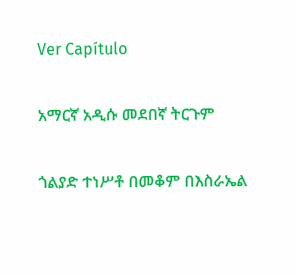Ver Capítulo

አማርኛ አዲሱ መደበኛ ትርጉም

ጎልያድ ተነሥቶ በመቆም በእስራኤል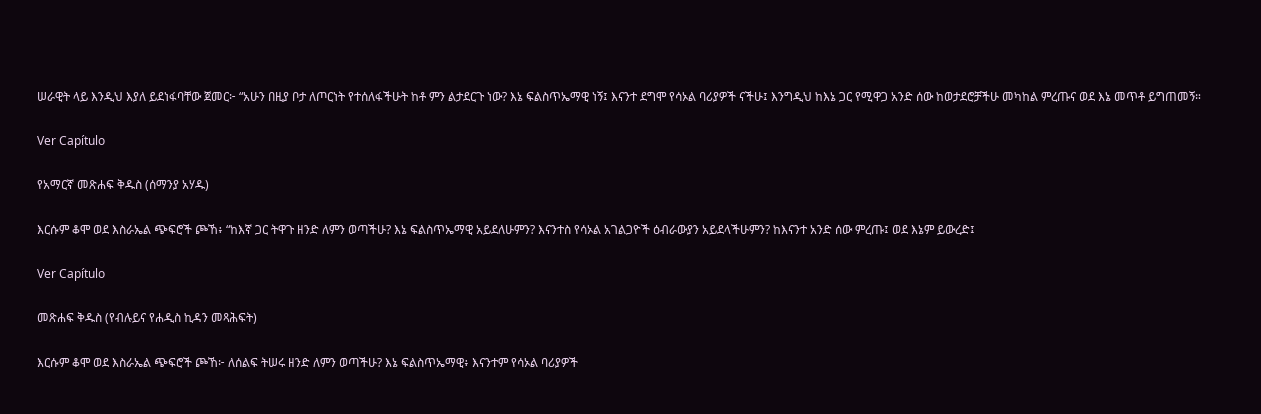ሠራዊት ላይ እንዲህ እያለ ይደነፋባቸው ጀመር፦ “አሁን በዚያ ቦታ ለጦርነት የተሰለፋችሁት ከቶ ምን ልታደርጉ ነው? እኔ ፍልስጥኤማዊ ነኝ፤ እናንተ ደግሞ የሳኦል ባሪያዎች ናችሁ፤ እንግዲህ ከእኔ ጋር የሚዋጋ አንድ ሰው ከወታደሮቻችሁ መካከል ምረጡና ወደ እኔ መጥቶ ይግጠመኝ።

Ver Capítulo

የአማርኛ መጽሐፍ ቅዱስ (ሰማንያ አሃዱ)

እርሱም ቆሞ ወደ እስራኤል ጭፍሮች ጮኸ፥ “ከእኛ ጋር ትዋጉ ዘንድ ለምን ወጣችሁ? እኔ ፍልስጥኤማዊ አይደለሁምን? እናንተስ የሳኦል አገልጋዮች ዕብራውያን አይደላችሁምን? ከእናንተ አንድ ሰው ምረጡ፤ ወደ እኔም ይውረድ፤

Ver Capítulo

መጽሐፍ ቅዱስ (የብሉይና የሐዲስ ኪዳን መጻሕፍት)

እርሱም ቆሞ ወደ እስራኤል ጭፍሮች ጮኸ፦ ለሰልፍ ትሠሩ ዘንድ ለምን ወጣችሁ? እኔ ፍልስጥኤማዊ፥ እናንተም የሳኦል ባሪያዎች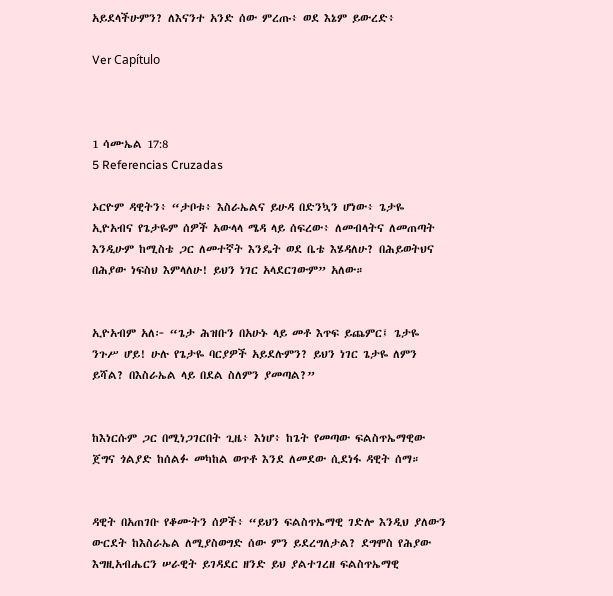አይደላችሁምን? ለእናንተ አንድ ሰው ምረጡ፥ ወደ እኔም ይውረድ፥

Ver Capítulo



1 ሳሙኤል 17:8
5 Referencias Cruzadas

ኦርዮም ዳዊትን፥ “ታቦቱ፥ እስራኤልና ይሁዳ በድንኳን ሆነው፥ ጌታዬ ኢዮአብና የጌታዬም ሰዎች አውላላ ሜዳ ላይ ሰፍረው፥ ለመብላትና ለመጠጣት እንዲሁም ከሚስቴ ጋር ለመተኛት እንዴት ወደ ቤቴ እሄዳለሁ? በሕይወትህና በሕያው ነፍስህ እምላለሁ! ይህን ነገር አላደርገውም” አለው።


ኢዮአብም አለ፦ “ጌታ ሕዝቡን በአሁኑ ላይ መቶ እጥፍ ይጨምር፤ ጌታዬ ንጉሥ ሆይ! ሁሉ የጌታዬ ባርያዎች አይደሉምን? ይህን ነገር ጌታዬ ለምን ይሻል? በእስራኤል ላይ በደል ስለምን ያመጣል?”


ከእነርሱም ጋር በሚነጋገርበት ጊዜ፥ እነሆ፥ ከጌት የመጣው ፍልስጥኤማዊው ጀግና ጎልያድ ከሰልፉ መካከል ወጥቶ እንደ ለመደው ሲደነፋ ዳዊት ሰማ።


ዳዊት በአጠገቡ የቆሙትን ሰዎች፥ “ይህን ፍልስጥኤማዊ ገድሎ እንዲህ ያለውን ውርደት ከእስራኤል ለሚያስወግድ ሰው ምን ይደረግለታል? ደግሞስ የሕያው እግዚአብሔርን ሠራዊት ይገዳደር ዘንድ ይህ ያልተገረዘ ፍልስጥኤማዊ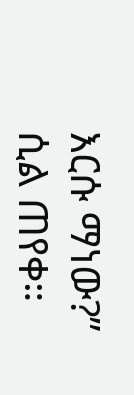እርሱ ማነው?” ሲል ጠየቀ።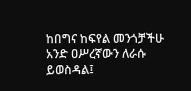ከበግና ከፍየል መንጎቻችሁ አንድ ዐሥረኛውን ለራሱ ይወስዳል፤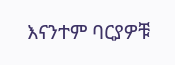እናንተም ባርያዎቹ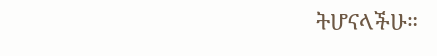ትሆናላችሁ።